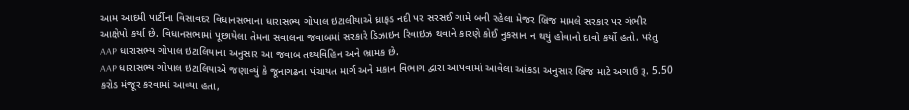આમ આદમી પાર્ટીના વિસાવદર વિધાનસભાના ધારાસભ્ય ગોપાલ ઇટાલીયાએ ધ્રાફડ નદી પર સરસઈ ગામે બની રહેલા મેજર બ્રિજ મામલે સરકાર પર ગંભીર આક્ષેપો કર્યા છે. વિધાનસભામાં પૂછાયેલા તેમના સવાલના જવાબમાં સરકારે ડિઝાઇન રિવાઇઝ થવાને કારણે કોઈ નુકસાન ન થયું હોવાનો દાવો કર્યો હતો. પરંતુ AAP ધારાસભ્ય ગોપાલ ઇટાલિયાના અનુસાર આ જવાબ તથ્યવિહિન અને ભ્રામક છે.
AAP ધારાસભ્ય ગોપાલ ઇટાલિયાએ જણાવ્યું કે જૂનાગઢના પંચાયત માર્ગ અને મકાન વિભાગ દ્વારા આપવામાં આવેલા આંકડા અનુસાર બ્રિજ માટે અગાઉ રૂ. 5.50 કરોડ મંજૂર કરવામાં આવ્યા હતા,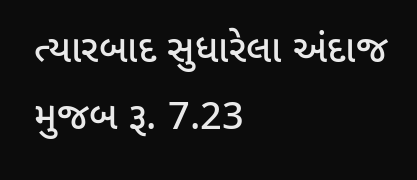ત્યારબાદ સુધારેલા અંદાજ મુજબ રૂ. 7.23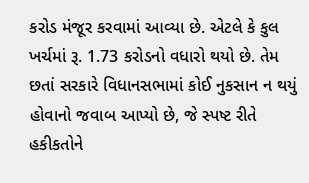કરોડ મંજૂર કરવામાં આવ્યા છે. એટલે કે કુલ ખર્ચમાં રૂ. 1.73 કરોડનો વધારો થયો છે. તેમ છતાં સરકારે વિધાનસભામાં કોઈ નુકસાન ન થયું હોવાનો જવાબ આપ્યો છે, જે સ્પષ્ટ રીતે હકીકતોને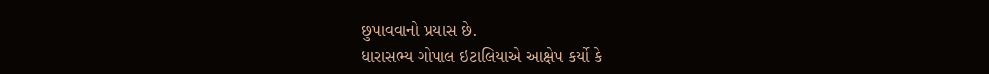છુપાવવાનો પ્રયાસ છે.
ધારાસભ્ય ગોપાલ ઇટાલિયાએ આક્ષેપ કર્યો કે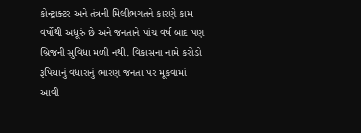કોન્ટ્રાક્ટર અને તંત્રની મિલીભગતને કારણે કામ વર્ષોથી અધૂરું છે અને જનતાને પાંચ વર્ષ બાદ પણ બ્રિજની સુવિધા મળી નથી. વિકાસના નામે કરોડો રૂપિયાનું વધારાનું ભારણ જનતા પર મૂકવામાં આવી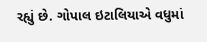રહ્યું છે. ગોપાલ ઇટાલિયાએ વધુમાં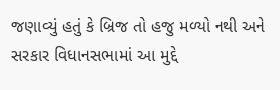જણાવ્યું હતું કે બ્રિજ તો હજુ મળ્યો નથી અને સરકાર વિધાનસભામાં આ મુદ્દે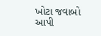ખોટા જવાબો આપી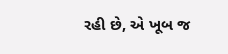રહી છે, એ ખૂબ જ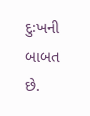દુઃખની બાબત છે.